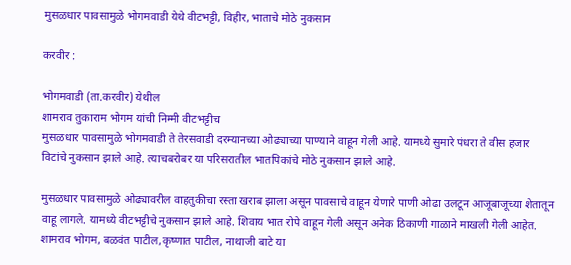मुसळधार पावसामुळे भोगमवाडी येथे वीटभट्टी, विहीर, भाताचे मोठे नुकसान

करवीर :

भोगमवाडी (ता.करवीर) येथील
शामराव तुकाराम भोगम यांची निम्मी वीटभट्टीच
मुसळधार पावसामुळे भोगमवाडी ते तेरसवाडी दरम्यानच्या ओढ्याच्या पाण्याने वाहून गेली आहे. यामध्ये सुमारे पंधरा ते वीस हजार विटांचे नुकसान झाले आहे. त्याचबरोबर या परिसरातील भातपिकांचे मोठे नुकसान झाले आहे.

मुसळधार पावसामुळे ओढ्यावरील वाहतुकीचा रस्ता खराब झाला असून पावसाचे वाहून येणारे पाणी ओढा उलटून आजूबाजूच्या शेतातून वाहू लागले. यामध्ये वीटभट्टीचे नुकसान झाले आहे. शिवाय भात रोपे वाहून गेली असून अनेक ठिकाणी गाळाने माखली गेली आहेत. शामराव भोगम, बळवंत पाटील,कृष्णात पाटील, नाथाजी बाटे या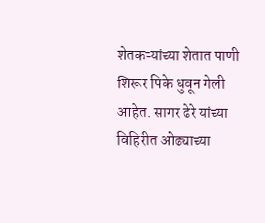शेतकऱ्यांच्या शेतात पाणी शिरूर पिके धुवून गेली आहेत. सागर ढेरे यांच्या विहिरीत ओढ्याच्या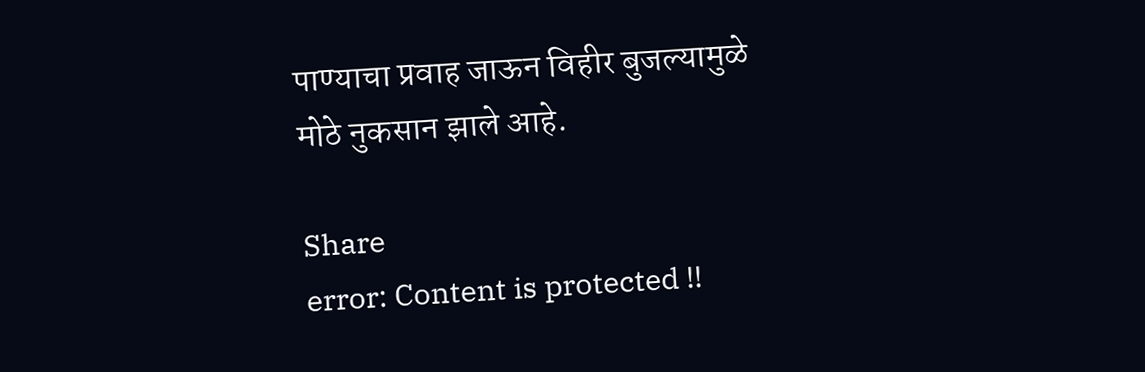पाण्याचा प्रवाह जाऊन विहीर बुजल्यामुळे मोठे नुकसान झाले आहे.

Share
error: Content is protected !!